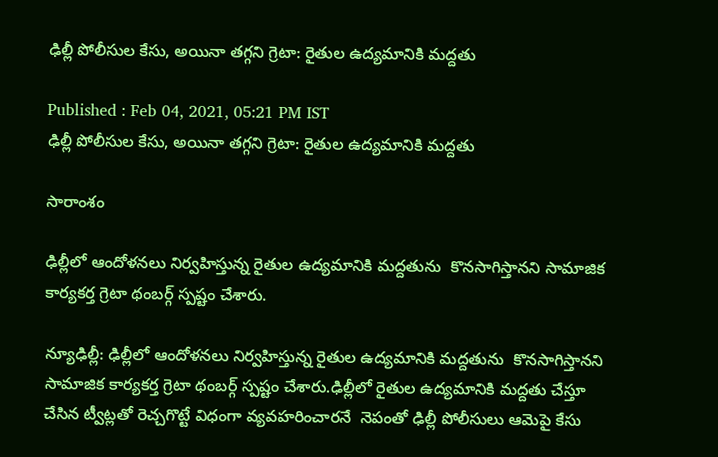ఢిల్లీ పోలీసుల కేసు, అయినా తగ్గని గ్రెటా: రైతుల ఉద్యమానికి మద్దతు

Published : Feb 04, 2021, 05:21 PM IST
ఢిల్లీ పోలీసుల కేసు, అయినా తగ్గని గ్రెటా: రైతుల ఉద్యమానికి మద్దతు

సారాంశం

ఢిల్లీలో ఆందోళనలు నిర్వహిస్తున్న రైతుల ఉద్యమానికి మద్దతును  కొనసాగిస్తానని సామాజిక కార్యకర్త గ్రెటా థంబర్గ్ స్పష్టం చేశారు.

న్యూఢిల్లీ: ఢిల్లీలో ఆందోళనలు నిర్వహిస్తున్న రైతుల ఉద్యమానికి మద్దతును  కొనసాగిస్తానని సామాజిక కార్యకర్త గ్రెటా థంబర్గ్ స్పష్టం చేశారు.ఢిల్లీలో రైతుల ఉద్యమానికి మద్దతు చేస్తూ చేసిన ట్వీట్లతో రెచ్చగొట్టే విధంగా వ్యవహరించారనే  నెపంతో ఢిల్లీ పోలీసులు ఆమెపై కేసు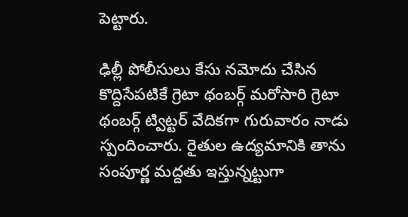పెట్టారు.

ఢిల్లీ పోలీసులు కేసు నమోదు చేసిన కొద్దిసేపటికే గ్రెటా థంబర్గ్ మరోసారి గ్రెటా థంబర్గ్ ట్విట్టర్ వేదికగా గురువారం నాడు స్పందించారు. రైతుల ఉద్యమానికి తాను సంపూర్ణ మద్దతు ఇస్తున్నట్టుగా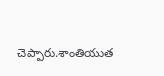చెప్పారు.శాంతియుత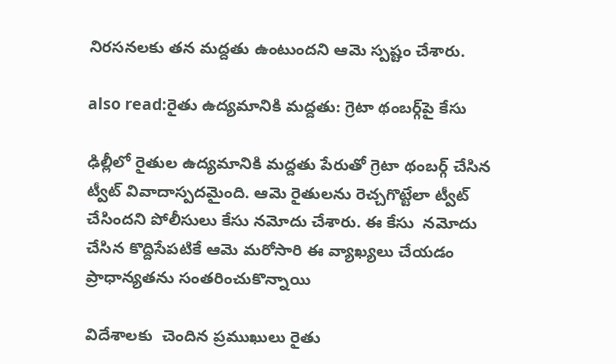నిరసనలకు తన మద్దతు ఉంటుందని ఆమె స్పష్టం చేశారు.

also read:రైతు ఉద్యమానికి మద్దతు: గ్రెటా థంబర్గ్‌పై కేసు

ఢిల్లీలో రైతుల ఉద్యమానికి మద్దతు పేరుతో గ్రెటా థంబర్గ్ చేసిన ట్వీట్ వివాదాస్పదమైంది. ఆమె రైతులను రెచ్చగొట్టేలా ట్వీట్ చేసిందని పోలీసులు కేసు నమోదు చేశారు. ఈ కేసు  నమోదు చేసిన కొద్దిసేపటికే ఆమె మరోసారి ఈ వ్యాఖ్యలు చేయడం ప్రాధాన్యతను సంతరించుకొన్నాయి

విదేశాలకు  చెందిన ప్రముఖులు రైతు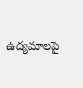ఉద్యమాలపై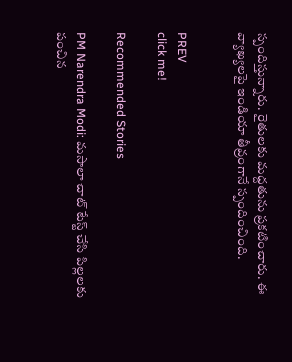స్పందిస్తున్నారు. రైతులకు మద్దతును ప్రకటించారు. ఈ వ్యాఖ్యలపై ఇండియా తీవ్రంగానే స్పందించింది.


PREV
click me!

Recommended Stories

PM Narendra Modi: మసాలా చాట్ టేస్ట్ చేసి పిల్లలకు పంచిన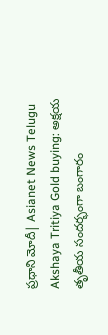ప్రధాని మోదీ| Asianet News Telugu
Akshaya Tritiya Gold buying: అక్షయ తృతీయ సందర్భంగా బంగారం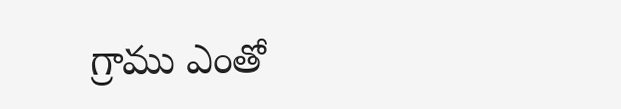గ్రాము ఎంతో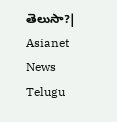తెలుసా?| Asianet News Telugu